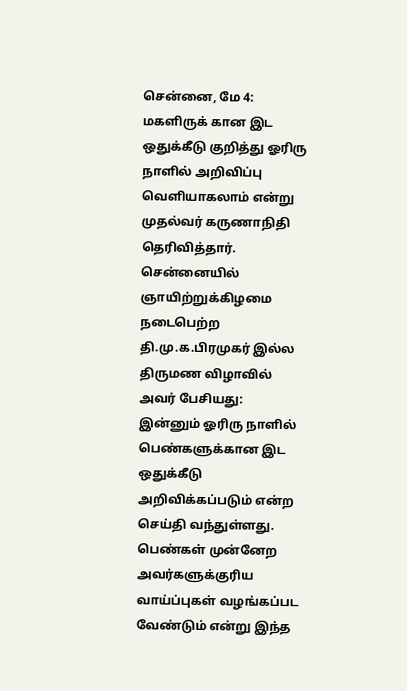சென்னை, மே 4: மகளிருக் கான இட ஒதுக்கீடு குறித்து ஓரிரு நாளில் அறிவிப்பு வெளியாகலாம் என்று முதல்வர் கருணாநிதி தெரிவித்தார். சென்னையில் ஞாயிற்றுக்கிழமை நடைபெற்ற தி.மு.க.பிரமுகர் இல்ல திருமண விழாவில் அவர் பேசியது:
இன்னும் ஓரிரு நாளில் பெண்களுக்கான இட ஒதுக்கீடு அறிவிக்கப்படும் என்ற செய்தி வந்துள்ளது. பெண்கள் முன்னேற அவர்களுக்குரிய வாய்ப்புகள் வழங்கப்பட வேண்டும் என்று இந்த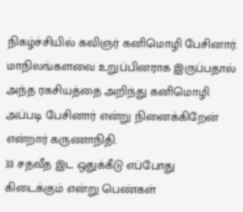நிகழ்ச்சியில் கவிஞர் கனிமொழி பேசினார். மாநிலங்களவை உறுப்பினராக இருப்பதால் அந்த ரகசியத்தை அறிந்து கனிமொழி அப்படி பேசினார் என்று நினைக்கிறேன் என்றார் கருணாநிதி.
33 சதவீத இட ஒதுக்கீடு எப்போது கிடைக்கும் என்று பெண்கள்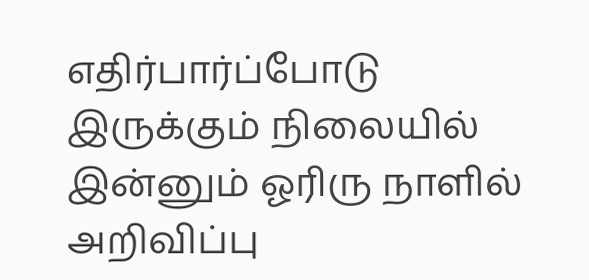எதிர்பார்ப்போடு இருக்கும் நிலையில் இன்னும் ஓரிரு நாளில் அறிவிப்பு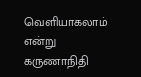வெளியாகலாம் என்று கருணாநிதி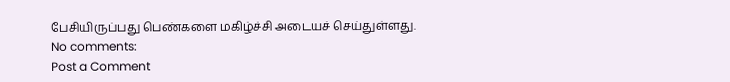பேசியிருப்பது பெண்களை மகிழ்ச்சி அடையச் செய்துள்ளது.
No comments:
Post a Comment